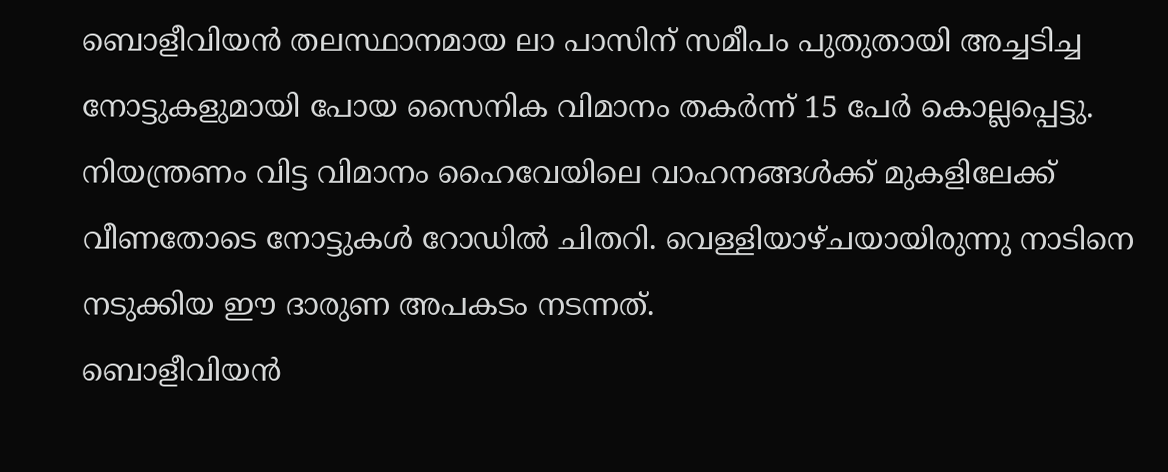ബൊളീവിയൻ തലസ്ഥാനമായ ലാ പാസിന് സമീപം പുതുതായി അച്ചടിച്ച നോട്ടുകളുമായി പോയ സൈനിക വിമാനം തകർന്ന് 15 പേർ കൊല്ലപ്പെട്ടു. നിയന്ത്രണം വിട്ട വിമാനം ഹൈവേയിലെ വാഹനങ്ങൾക്ക് മുകളിലേക്ക് വീണതോടെ നോട്ടുകൾ റോഡിൽ ചിതറി. വെള്ളിയാഴ്ചയായിരുന്നു നാടിനെ നടുക്കിയ ഈ ദാരുണ അപകടം നടന്നത്.
ബൊളീവിയൻ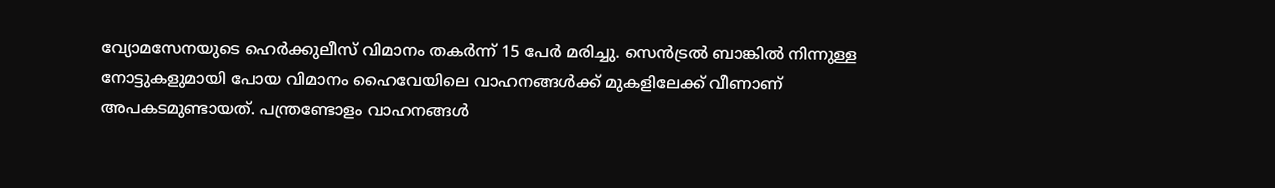വ്യോമസേനയുടെ ഹെർക്കുലീസ് വിമാനം തകർന്ന് 15 പേർ മരിച്ചു. സെൻട്രൽ ബാങ്കിൽ നിന്നുള്ള നോട്ടുകളുമായി പോയ വിമാനം ഹൈവേയിലെ വാഹനങ്ങൾക്ക് മുകളിലേക്ക് വീണാണ് അപകടമുണ്ടായത്. പന്ത്രണ്ടോളം വാഹനങ്ങൾ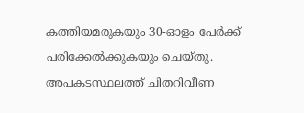കത്തിയമരുകയും 30-ഓളം പേർക്ക് പരിക്കേൽക്കുകയും ചെയ്തു.
അപകടസ്ഥലത്ത് ചിതറിവീണ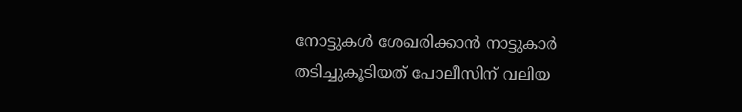നോട്ടുകൾ ശേഖരിക്കാൻ നാട്ടുകാർ തടിച്ചുകൂടിയത് പോലീസിന് വലിയ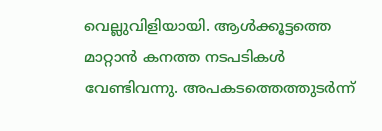വെല്ലുവിളിയായി. ആൾക്കൂട്ടത്തെ മാറ്റാൻ കനത്ത നടപടികൾ വേണ്ടിവന്നു. അപകടത്തെത്തുടർന്ന്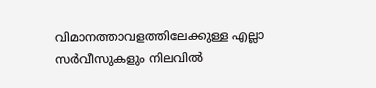വിമാനത്താവളത്തിലേക്കുള്ള എല്ലാ സർവീസുകളും നിലവിൽ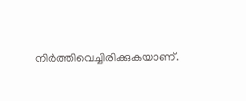നിർത്തിവെച്ചിരിക്കുകയാണ്.